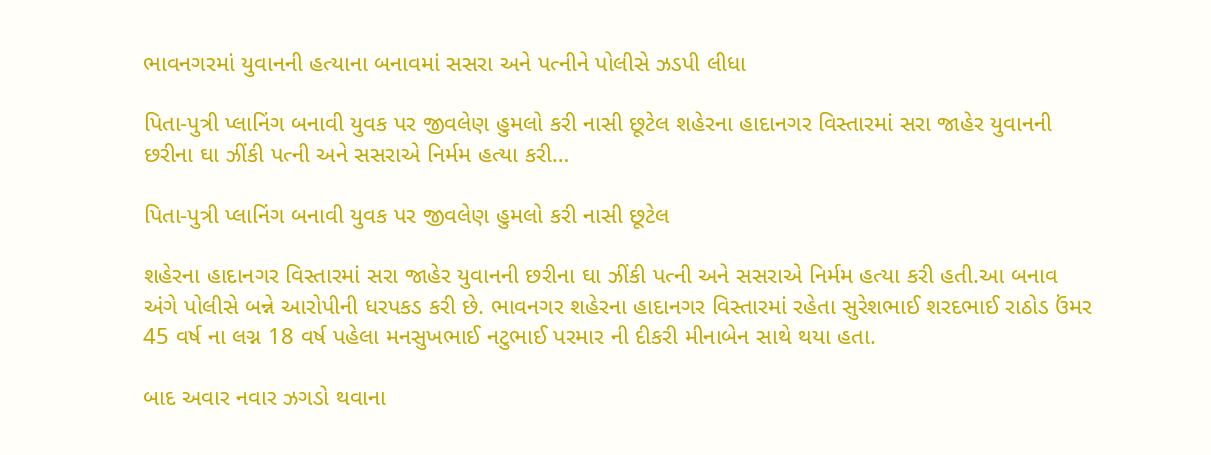ભાવનગરમાં યુવાનની હત્યાના બનાવમાં સસરા અને પત્નીને પોલીસે ઝડપી લીધા

પિતા-પુત્રી પ્લાનિંગ બનાવી યુવક પર જીવલેણ હુમલો કરી નાસી છૂટેલ શહેરના હાદાનગર વિસ્તારમાં સરા જાહેર યુવાનની છરીના ઘા ઝીંકી પત્ની અને સસરાએ નિર્મમ હત્યા કરી…

પિતા-પુત્રી પ્લાનિંગ બનાવી યુવક પર જીવલેણ હુમલો કરી નાસી છૂટેલ

શહેરના હાદાનગર વિસ્તારમાં સરા જાહેર યુવાનની છરીના ઘા ઝીંકી પત્ની અને સસરાએ નિર્મમ હત્યા કરી હતી.આ બનાવ અંગે પોલીસે બન્ને આરોપીની ધરપકડ કરી છે. ભાવનગર શહેરના હાદાનગર વિસ્તારમાં રહેતા સુરેશભાઈ શરદભાઈ રાઠોડ ઉંમર 45 વર્ષ ના લગ્ન 18 વર્ષ પહેલા મનસુખભાઈ નટુભાઈ પરમાર ની દીકરી મીનાબેન સાથે થયા હતા.

બાદ અવાર નવાર ઝગડો થવાના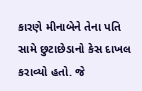કારણે મીનાબેને તેના પતિ સામે છુટાછેડાનો કેસ દાખલ કરાવ્યો હતો. જે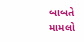બાબતે મામલો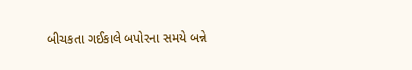બીચકતા ગઈકાલે બપોરના સમયે બન્ને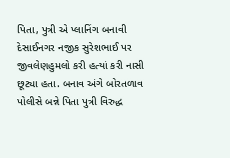પિતા, પુત્રી એ પ્લાનિંગ બનાવી દેસાઈનગર નજીક સુરેશભાઈ પર જીવલેણહુમલો કરી હત્યાં કરી નાસી છૂટ્યા હતા. બનાવ અંગે બોરતળાવ પોલીસે બન્ને પિતા પુત્રી વિરુદ્ધ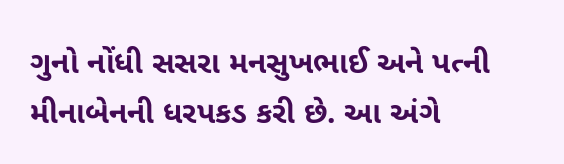ગુનો નોંધી સસરા મનસુખભાઈ અને પત્ની મીનાબેનની ધરપકડ કરી છે. આ અંગે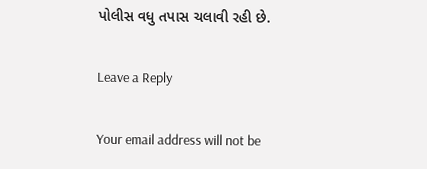પોલીસ વધુ તપાસ ચલાવી રહી છે.

Leave a Reply

Your email address will not be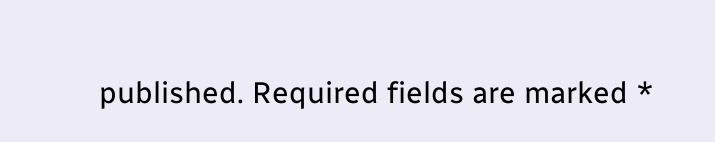published. Required fields are marked *